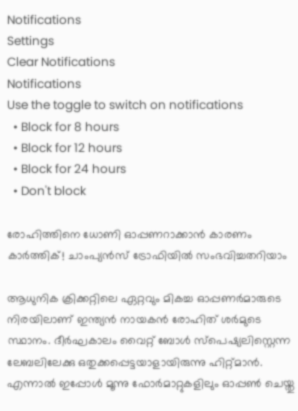Notifications
Settings
Clear Notifications
Notifications
Use the toggle to switch on notifications
  • Block for 8 hours
  • Block for 12 hours
  • Block for 24 hours
  • Don't block

രോഹിത്തിനെ ധോണി ഓപ്പണറാക്കാന്‍ കാരണം കാര്‍ത്തിക്! ചാംപ്യന്‍സ് ട്രോഫിയില്‍ സംഭവിച്ചതറിയാം

ആധുനിക ക്രിക്കറ്റിലെ ഏറ്റവും മികച്ച ഓപ്പണര്‍മാരുടെ നിരയിലാണ് ഇന്ത്യന്‍ നായകന്‍ രോഹിത് ശര്‍മുടെ സ്ഥാനം. ദീര്‍ഘകാലം വൈറ്റ് ബോള്‍ സ്‌പെഷ്യലിസ്റ്റെന്ന ലേബലിലേക്കു ഒതുക്കപ്പെട്ടയാളായിരുന്നു ഹിറ്റ്മാന്‍. എന്നാല്‍ ഇപ്പോള്‍ മൂന്നു ഫോര്‍മാറ്റുകളിലും ഓപ്പണ്‍ ചെയ്തു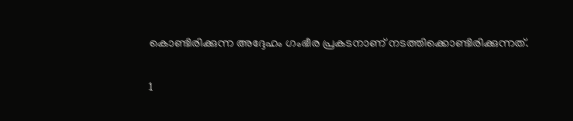കൊണ്ടിരിക്കുന്ന അദ്ദേഹം ഗംഭീര പ്രകടനാണ് നടത്തിക്കൊണ്ടിരിക്കുന്നത്.

1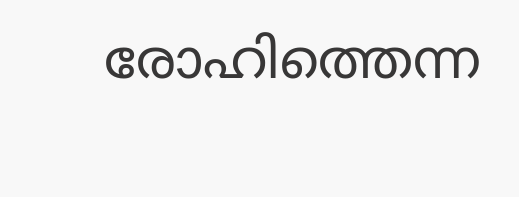രോഹിത്തെന്ന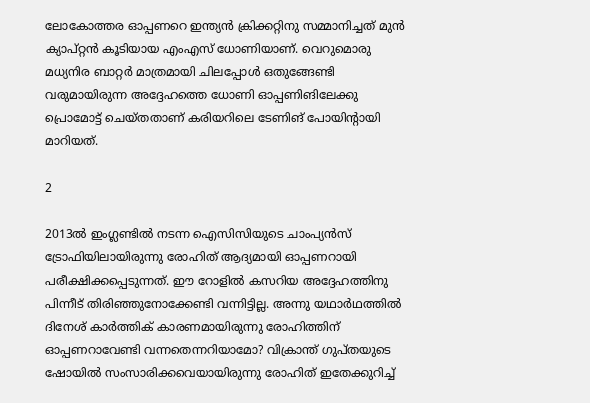ലോകോത്തര ഓപ്പണറെ ഇന്ത്യന്‍ ക്രിക്കറ്റിനു സമ്മാനിച്ചത് മുന്‍ ക്യാപ്റ്റന്‍ കൂടിയായ എംഎസ് ധോണിയാണ്. വെറുമൊരു മധ്യനിര ബാറ്റര്‍ മാത്രമായി ചിലപ്പോള്‍ ഒതുങ്ങേണ്ടി വരുമായിരുന്ന അദ്ദേഹത്തെ ധോണി ഓപ്പണിങിലേക്കു പ്രൊമോട്ട് ചെയ്തതാണ് കരിയറിലെ ടേണിങ് പോയിന്റായി മാറിയത്.

2

2013ല്‍ ഇംഗ്ലണ്ടില്‍ നടന്ന ഐസിസിയുടെ ചാംപ്യന്‍സ് ട്രോഫിയിലായിരുന്നു രോഹിത് ആദ്യമായി ഓപ്പണറായി പരീക്ഷിക്കപ്പെടുന്നത്. ഈ റോളില്‍ കസറിയ അദ്ദേഹത്തിനു പിന്നീട് തിരിഞ്ഞുനോക്കേണ്ടി വന്നിട്ടില്ല. അന്നു യഥാര്‍ഥത്തില്‍ ദിനേശ് കാര്‍ത്തിക് കാരണമായിരുന്നു രോഹിത്തിന് ഓപ്പണറാവേണ്ടി വന്നതെന്നറിയാമോ? വിക്രാന്ത് ഗുപ്തയുടെ ഷോയില്‍ സംസാരിക്കവെയായിരുന്നു രോഹിത് ഇതേക്കുറിച്ച്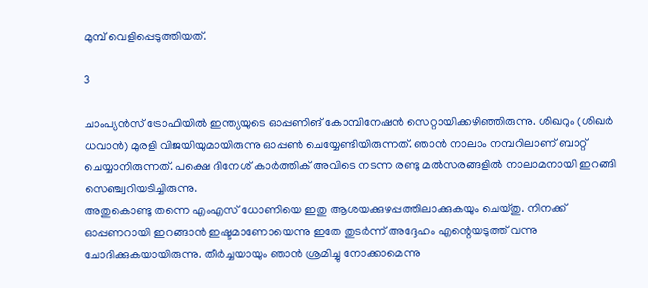മുമ്പ് വെളിപ്പെടുത്തിയത്.

3

ചാംപ്യന്‍സ് ട്രോഫിയില്‍ ഇന്ത്യയുടെ ഓപ്പണിങ് കോമ്പിനേഷന്‍ സെറ്റായിക്കഴിഞ്ഞിരുന്നു. ശിഖറും (ശിഖര്‍ ധവാന്‍) മുരളി വിജയിയുമായിരുന്നു ഓപ്പണ്‍ ചെയ്യേണ്ടിയിരുന്നത്. ഞാന്‍ നാലാം നമ്പറിലാണ് ബാറ്റ് ചെയ്യാനിരുന്നത്. പക്ഷെ ദിനേശ് കാര്‍ത്തിക് അവിടെ നടന്ന രണ്ടു മല്‍സരങ്ങളില്‍ നാലാമനായി ഇറങ്ങി സെഞ്ച്വറിയടിച്ചിരുന്നു.
അതുകൊണ്ടു തന്നെ എംഎസ് ധോണിയെ ഇതു ആശയക്കുഴപ്പത്തിലാക്കുകയും ചെയ്തു. നിനക്ക് ഓപ്പണറായി ഇറങ്ങാന്‍ ഇഷ്ടമാണോയെന്നു ഇതേ തുടര്‍ന്ന് അദ്ദേഹം എന്റെയടുത്ത് വന്നു ചോദിക്കുകയായിരുന്നു. തീര്‍ച്ചയായും ഞാന്‍ ശ്രമിച്ചു നോക്കാമെന്നു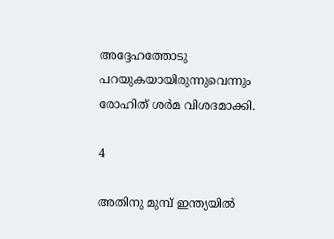അദ്ദേഹത്തോടു പറയുകയായിരുന്നുവെന്നും രോഹിത് ശര്‍മ വിശദമാക്കി.

4

അതിനു മുമ്പ് ഇന്ത്യയില്‍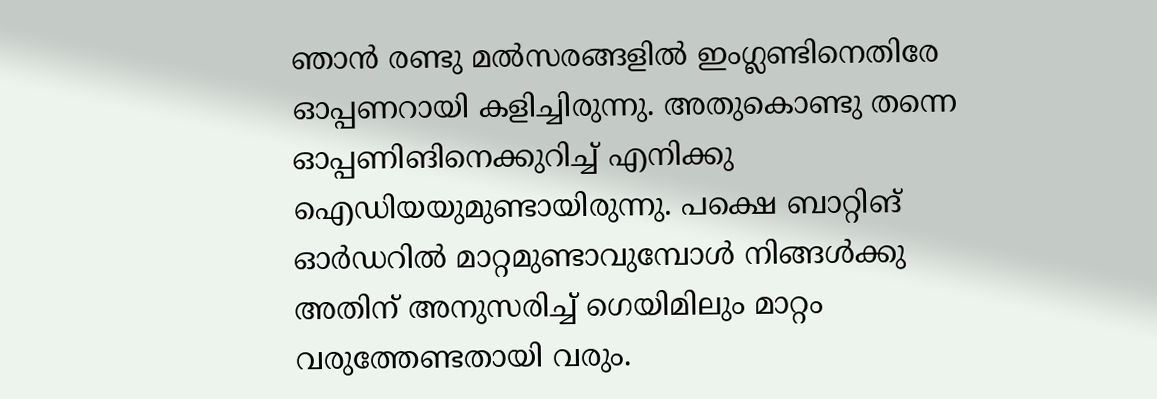ഞാന്‍ രണ്ടു മല്‍സരങ്ങളില്‍ ഇംഗ്ലണ്ടിനെതിരേ ഓപ്പണറായി കളിച്ചിരുന്നു. അതുകൊണ്ടു തന്നെ ഓപ്പണിങിനെക്കുറിച്ച് എനിക്കു ഐഡിയയുമുണ്ടായിരുന്നു. പക്ഷെ ബാറ്റിങ് ഓര്‍ഡറില്‍ മാറ്റമുണ്ടാവുമ്പോള്‍ നിങ്ങള്‍ക്കു അതിന് അനുസരിച്ച് ഗെയിമിലും മാറ്റം വരുത്തേണ്ടതായി വരും.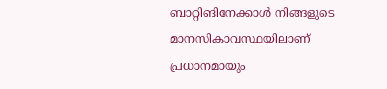ബാറ്റിങിനേക്കാള്‍ നിങ്ങളുടെ മാനസികാവസ്ഥയിലാണ് പ്രധാനമായും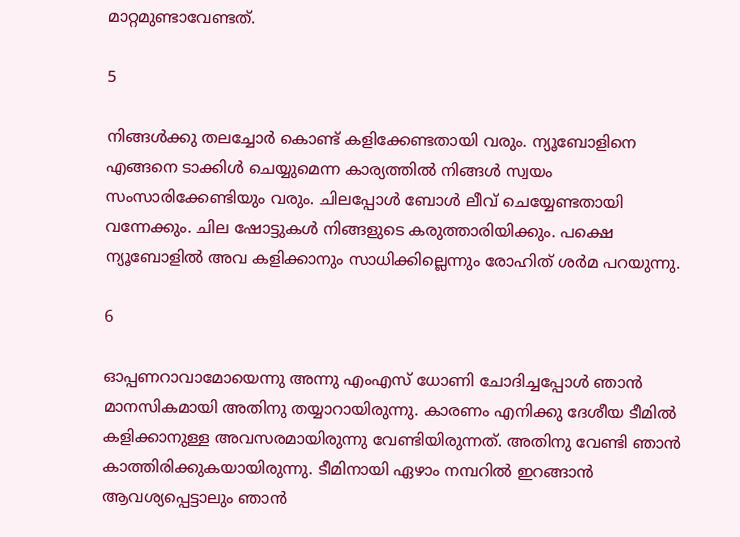മാറ്റമുണ്ടാവേണ്ടത്.

5

നിങ്ങള്‍ക്കു തലച്ചോര്‍ കൊണ്ട് കളിക്കേണ്ടതായി വരും. ന്യൂബോളിനെ എങ്ങനെ ടാക്കിള്‍ ചെയ്യുമെന്ന കാര്യത്തില്‍ നിങ്ങള്‍ സ്വയം സംസാരിക്കേണ്ടിയും വരും. ചിലപ്പോള്‍ ബോള്‍ ലീവ് ചെയ്യേണ്ടതായി വന്നേക്കും. ചില ഷോട്ടുകള്‍ നിങ്ങളുടെ കരുത്താരിയിക്കും. പക്ഷെ ന്യൂബോളില്‍ അവ കളിക്കാനും സാധിക്കില്ലെന്നും രോഹിത് ശര്‍മ പറയുന്നു.

6

ഓപ്പണറാവാമോയെന്നു അന്നു എംഎസ് ധോണി ചോദിച്ചപ്പോള്‍ ഞാന്‍ മാനസികമായി അതിനു തയ്യാറായിരുന്നു. കാരണം എനിക്കു ദേശീയ ടീമില്‍ കളിക്കാനുള്ള അവസരമായിരുന്നു വേണ്ടിയിരുന്നത്. അതിനു വേണ്ടി ഞാന്‍ കാത്തിരിക്കുകയായിരുന്നു. ടീമിനായി ഏഴാം നമ്പറില്‍ ഇറങ്ങാന്‍ ആവശ്യപ്പെട്ടാലും ഞാന്‍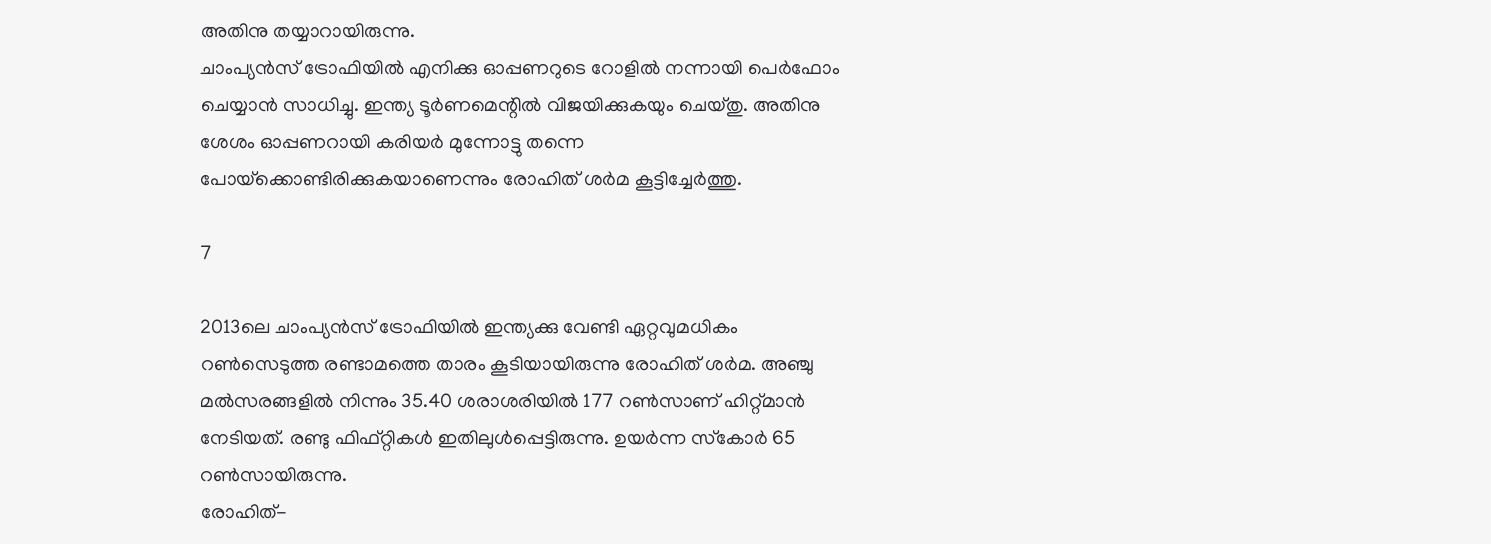അതിനു തയ്യാറായിരുന്നു.
ചാംപ്യന്‍സ് ട്രോഫിയില്‍ എനിക്കു ഓപ്പണറുടെ റോളില്‍ നന്നായി പെര്‍ഫോം ചെയ്യാന്‍ സാധിച്ചു. ഇന്ത്യ ടൂര്‍ണമെന്റില്‍ വിജയിക്കുകയും ചെയ്തു. അതിനു ശേശം ഓപ്പണറായി കരിയര്‍ മുന്നോട്ടു തന്നെ പോയ്‌ക്കൊണ്ടിരിക്കുകയാണെന്നും രോഹിത് ശര്‍മ കൂട്ടിച്ചേര്‍ത്തു.

7

2013ലെ ചാംപ്യന്‍സ് ട്രോഫിയില്‍ ഇന്ത്യക്കു വേണ്ടി ഏറ്റവുമധികം റണ്‍സെടുത്ത രണ്ടാമത്തെ താരം കൂടിയായിരുന്നു രോഹിത് ശര്‍മ. അഞ്ചു മല്‍സരങ്ങളില്‍ നിന്നും 35.40 ശരാശരിയില്‍ 177 റണ്‍സാണ് ഹിറ്റ്മാന്‍ നേടിയത്. രണ്ടു ഫിഫ്റ്റികള്‍ ഇതിലുള്‍പ്പെട്ടിരുന്നു. ഉയര്‍ന്ന സ്‌കോര്‍ 65 റണ്‍സായിരുന്നു.
രോഹിത്-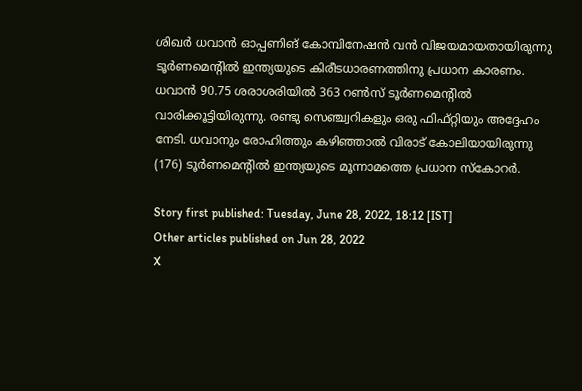ശിഖര്‍ ധവാന്‍ ഓപ്പണിങ് കോമ്പിനേഷന്‍ വന്‍ വിജയമായതായിരുന്നു ടൂര്‍ണമെന്റില്‍ ഇന്ത്യയുടെ കിരീടധാരണത്തിനു പ്രധാന കാരണം. ധവാന്‍ 90.75 ശരാശരിയില്‍ 363 റണ്‍സ് ടൂര്‍ണമെന്റില്‍ വാരിക്കൂട്ടിയിരുന്നു. രണ്ടു സെഞ്ച്വറികളും ഒരു ഫിഫ്റ്റിയും അദ്ദേഹം നേടി. ധവാനും രോഹിത്തും കഴിഞ്ഞാല്‍ വിരാട് കോലിയായിരുന്നു (176) ടൂര്‍ണമെന്റില്‍ ഇന്ത്യയുടെ മൂന്നാമത്തെ പ്രധാന സ്‌കോറര്‍.

Story first published: Tuesday, June 28, 2022, 18:12 [IST]
Other articles published on Jun 28, 2022
X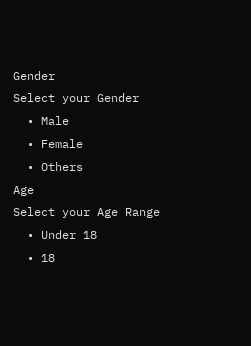Gender
Select your Gender
  • Male
  • Female
  • Others
Age
Select your Age Range
  • Under 18
  • 18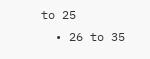to 25
  • 26 to 35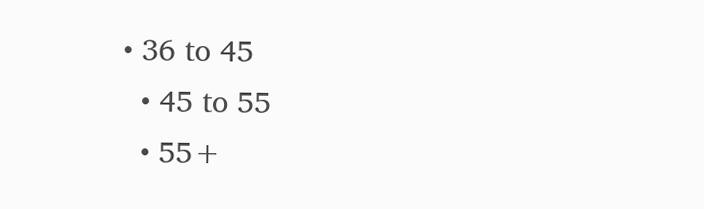• 36 to 45
  • 45 to 55
  • 55+